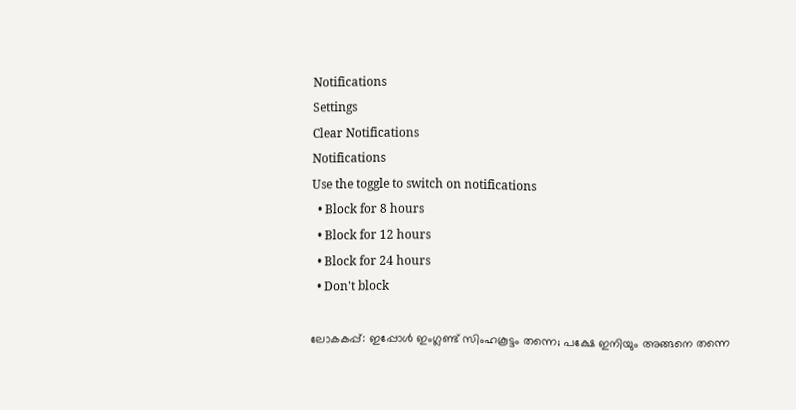Notifications
Settings
Clear Notifications
Notifications
Use the toggle to switch on notifications
  • Block for 8 hours
  • Block for 12 hours
  • Block for 24 hours
  • Don't block

ലോകകപ്പ്: ഇപ്പോള്‍ ഇംഗ്ലണ്ട് സിംഹകൂട്ടം തന്നെ; പക്ഷേ ഇനിയും അങ്ങനെ തന്നെ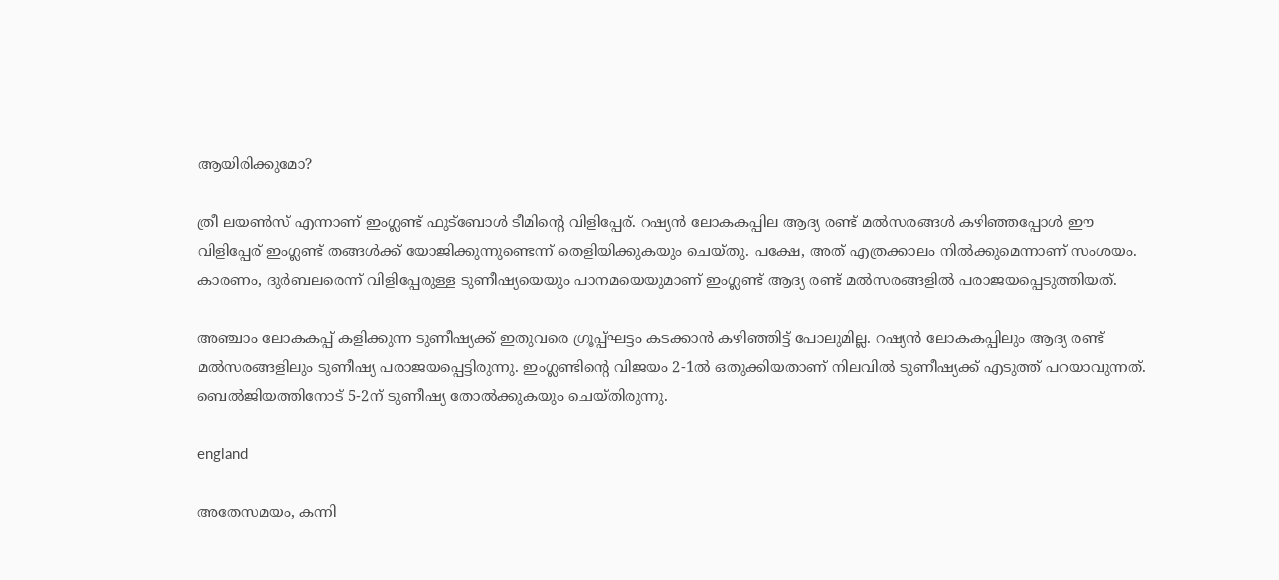ആയിരിക്കുമോ?

ത്രീ ലയണ്‍സ് എന്നാണ് ഇംഗ്ലണ്ട് ഫുട്‌ബോള്‍ ടീമിന്റെ വിളിപ്പേര്. റഷ്യന്‍ ലോകകപ്പില ആദ്യ രണ്ട് മല്‍സരങ്ങള്‍ കഴിഞ്ഞപ്പോള്‍ ഈ വിളിപ്പേര് ഇംഗ്ലണ്ട് തങ്ങള്‍ക്ക് യോജിക്കുന്നുണ്ടെന്ന് തെളിയിക്കുകയും ചെയ്തു. പക്ഷേ, അത് എത്രക്കാലം നില്‍ക്കുമെന്നാണ് സംശയം. കാരണം, ദുര്‍ബലരെന്ന് വിളിപ്പേരുള്ള ടുണീഷ്യയെയും പാനമയെയുമാണ് ഇംഗ്ലണ്ട് ആദ്യ രണ്ട് മല്‍സരങ്ങളില്‍ പരാജയപ്പെടുത്തിയത്.

അഞ്ചാം ലോകകപ്പ് കളിക്കുന്ന ടുണീഷ്യക്ക് ഇതുവരെ ഗ്രൂപ്പ്ഘട്ടം കടക്കാന്‍ കഴിഞ്ഞിട്ട് പോലുമില്ല. റഷ്യന്‍ ലോകകപ്പിലും ആദ്യ രണ്ട് മല്‍സരങ്ങളിലും ടുണീഷ്യ പരാജയപ്പെട്ടിരുന്നു. ഇംഗ്ലണ്ടിന്റെ വിജയം 2-1ല്‍ ഒതുക്കിയതാണ് നിലവില്‍ ടുണീഷ്യക്ക് എടുത്ത് പറയാവുന്നത്. ബെല്‍ജിയത്തിനോട് 5-2ന് ടുണീഷ്യ തോല്‍ക്കുകയും ചെയ്തിരുന്നു.

england

അതേസമയം, കന്നി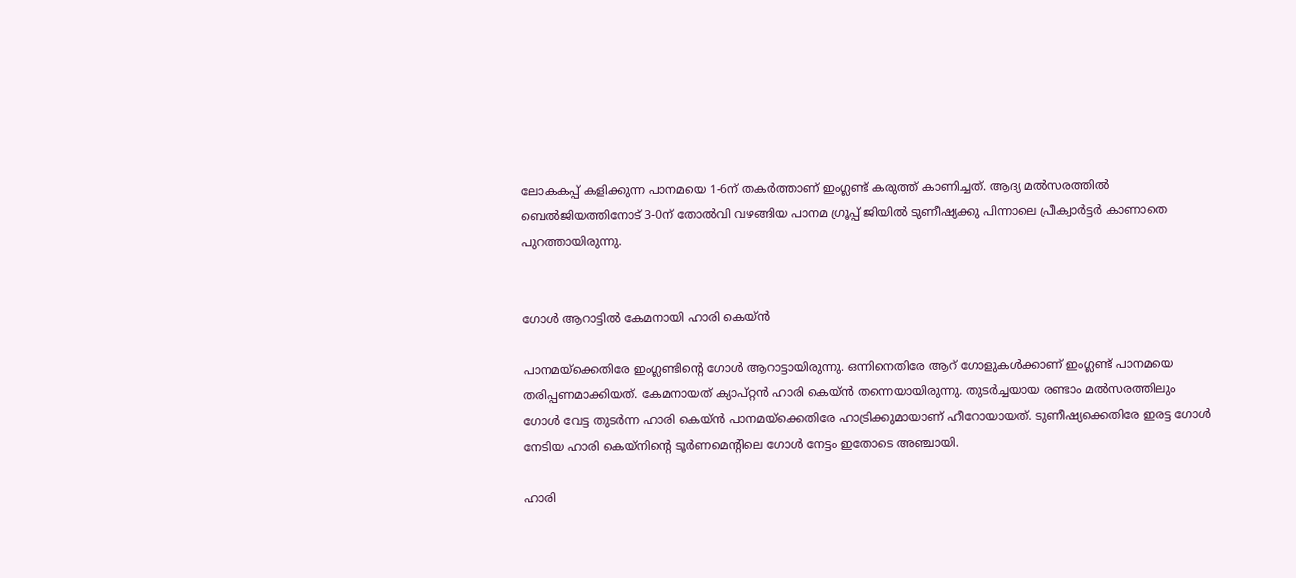ലോകകപ്പ് കളിക്കുന്ന പാനമയെ 1-6ന് തകര്‍ത്താണ് ഇംഗ്ലണ്ട് കരുത്ത് കാണിച്ചത്. ആദ്യ മല്‍സരത്തില്‍ ബെല്‍ജിയത്തിനോട് 3-0ന് തോല്‍വി വഴങ്ങിയ പാനമ ഗ്രൂപ്പ് ജിയില്‍ ടുണീഷ്യക്കു പിന്നാലെ പ്രീക്വാര്‍ട്ടര്‍ കാണാതെ പുറത്തായിരുന്നു.


ഗോള്‍ ആറാട്ടില്‍ കേമനായി ഹാരി കെയ്ന്‍

പാനമയ്‌ക്കെതിരേ ഇംഗ്ലണ്ടിന്റെ ഗോള്‍ ആറാട്ടായിരുന്നു. ഒന്നിനെതിരേ ആറ് ഗോളുകള്‍ക്കാണ് ഇംഗ്ലണ്ട് പാനമയെ തരിപ്പണമാക്കിയത്. കേമനായത് ക്യാപ്റ്റന്‍ ഹാരി കെയ്ന്‍ തന്നെയായിരുന്നു. തുടര്‍ച്ചയായ രണ്ടാം മല്‍സരത്തിലും ഗോള്‍ വേട്ട തുടര്‍ന്ന ഹാരി കെയ്ന്‍ പാനമയ്‌ക്കെതിരേ ഹാട്രിക്കുമായാണ് ഹീറോയായത്. ടുണീഷ്യക്കെതിരേ ഇരട്ട ഗോള്‍ നേടിയ ഹാരി കെയ്‌നിന്റെ ടൂര്‍ണമെന്റിലെ ഗോള്‍ നേട്ടം ഇതോടെ അഞ്ചായി.

ഹാരി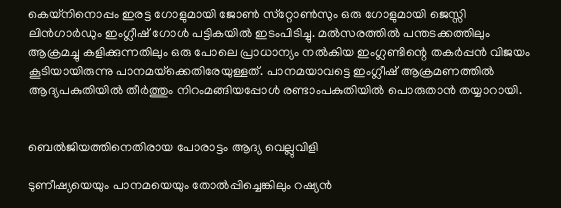കെയ്‌നിനൊപ്പം ഇരട്ട ഗോളുമായി ജോണ്‍ സ്‌റ്റോണ്‍സും ഒരു ഗോളുമായി ജെസ്സി ലിന്‍ഗാര്‍ഡും ഇംഗ്ലീഷ് ഗോള്‍ പട്ടികയില്‍ ഇടംപിടിച്ചു. മല്‍സരത്തില്‍ പന്തടക്കത്തിലും ആക്രമച്ചു കളിക്കുന്നതിലും ഒരു പോലെ പ്രാധാന്യം നല്‍കിയ ഇംഗ്ലണ്ടിന്റെ തകര്‍പ്പന്‍ വിജയം കൂടിയായിരുന്നു പാനമയ്‌ക്കെതിരേയുള്ളത്. പാനമയാവട്ടെ ഇംഗ്ലീഷ് ആക്രമണത്തില്‍ ആദ്യപകുതിയില്‍ തീര്‍ത്തും നിറംമങ്ങിയപ്പോള്‍ രണ്ടാംപകുതിയില്‍ പൊരുതാന്‍ തയ്യാറായി.


ബെല്‍ജിയത്തിനെതിരായ പോരാട്ടം ആദ്യ വെല്ലുവിളി

ടുണീഷ്യയെയും പാനമയെയും തോല്‍പ്പിച്ചെങ്കിലും റഷ്യന്‍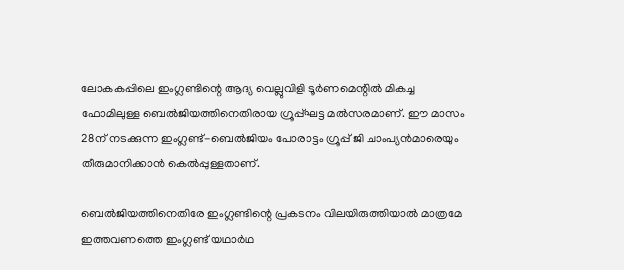ലോകകപ്പിലെ ഇംഗ്ലണ്ടിന്റെ ആദ്യ വെല്ലുവിളി ടൂര്‍ണമെന്റില്‍ മികച്ച ഫോമിലുള്ള ബെല്‍ജിയത്തിനെതിരായ ഗ്രൂപ്പ്ഘട്ട മല്‍സരമാണ്. ഈ മാസം 28ന് നടക്കുന്ന ഇംഗ്ലണ്ട്-ബെല്‍ജിയം പോരാട്ടം ഗ്രൂപ്പ് ജി ചാംപ്യന്‍മാരെയും തീരുമാനിക്കാന്‍ കെല്‍പ്പുള്ളതാണ്.

ബെല്‍ജിയത്തിനെതിരേ ഇംഗ്ലണ്ടിന്റെ പ്രകടനം വിലയിരുത്തിയാല്‍ മാത്രമേ ഇത്തവണത്തെ ഇംഗ്ലണ്ട് യഥാര്‍ഥ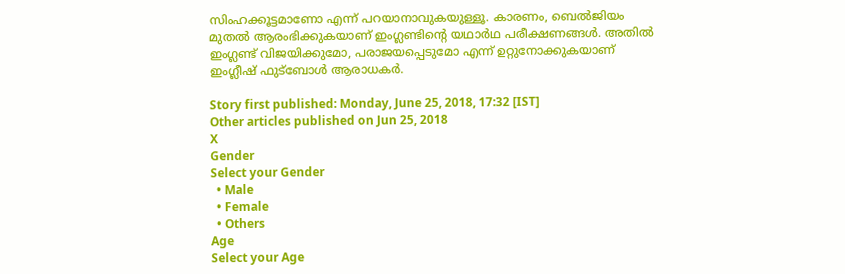സിംഹക്കൂട്ടമാണോ എന്ന് പറയാനാവുകയുള്ളൂ. കാരണം, ബെല്‍ജിയം മുതല്‍ ആരംഭിക്കുകയാണ് ഇംഗ്ലണ്ടിന്റെ യഥാര്‍ഥ പരീക്ഷണങ്ങള്‍. അതില്‍ ഇംഗ്ലണ്ട് വിജയിക്കുമോ, പരാജയപ്പെടുമോ എന്ന് ഉറ്റുനോക്കുകയാണ് ഇംഗ്ലീഷ് ഫുട്‌ബോള്‍ ആരാധകര്‍.

Story first published: Monday, June 25, 2018, 17:32 [IST]
Other articles published on Jun 25, 2018
X
Gender
Select your Gender
  • Male
  • Female
  • Others
Age
Select your Age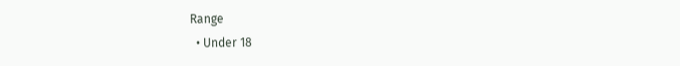Range
  • Under 18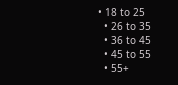• 18 to 25
  • 26 to 35
  • 36 to 45
  • 45 to 55
  • 55+